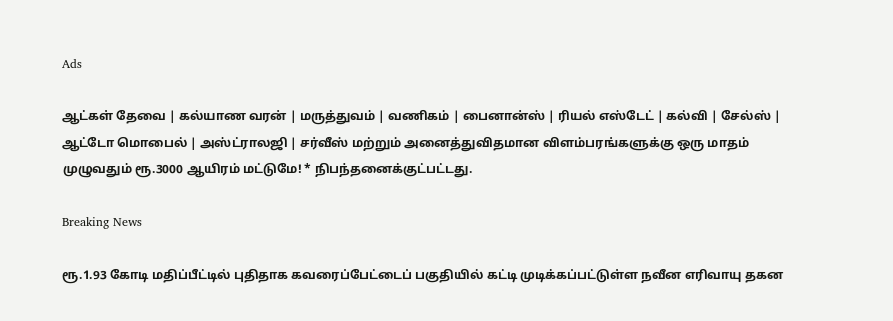Ads

ஆட்கள் தேவை | கல்யாண வரன் | மருத்துவம் | வணிகம் | பைனான்ஸ் | ரியல் எஸ்டேட் | கல்வி | சேல்ஸ் | ஆட்டோ மொபைல் | அஸ்ட்ராலஜி | சர்வீஸ் மற்றும் அனைத்துவிதமான விளம்பரங்களுக்கு ஒரு மாதம் முழுவதும் ரூ.3000 ஆயிரம் மட்டுமே! * நிபந்தனைக்குட்பட்டது.

Breaking News

ரூ.1.93 கோடி மதிப்பீட்டில் புதிதாக கவரைப்பேட்டைப் பகுதியில் கட்டி முடிக்கப்பட்டுள்ள நவீன எரிவாயு தகன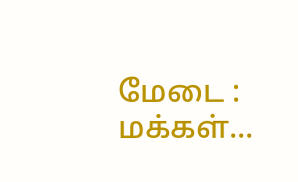மேடை : மக்கள்...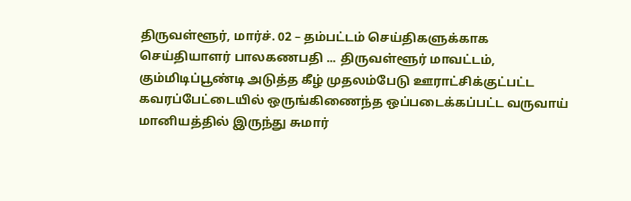திருவள்ளூர், மார்ச். 02 – தம்பட்டம் செய்திகளுக்காக செய்தியாளர் பாலகணபதி ... திருவள்ளூர் மாவட்டம், கும்மிடிப்பூண்டி அடுத்த கீழ் முதலம்பேடு ஊராட்சிக்குட்பட்ட கவரப்பேட்டையில் ஒருங்கிணைந்த ஒப்படைக்கப்பட்ட வருவாய் மானியத்தில் இருந்து சுமார்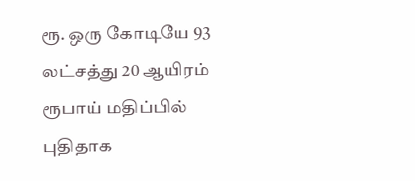ரூ. ஒரு கோடியே 93 லட்சத்து 20 ஆயிரம் ரூபாய் மதிப்பில் புதிதாக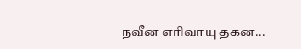நவீன எரிவாயு தகன...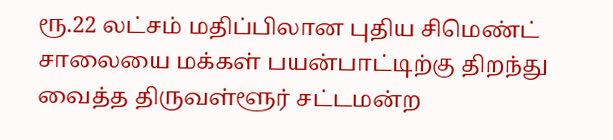ரூ.22 லட்சம் மதிப்பிலான புதிய சிமெண்ட் சாலையை மக்கள் பயன்பாட்டிற்கு திறந்து வைத்த திருவள்ளூர் சட்டமன்ற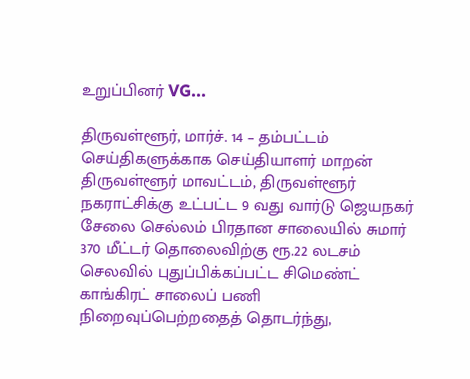உறுப்பினர் VG...

திருவள்ளூர், மார்ச். 14 – தம்பட்டம் செய்திகளுக்காக செய்தியாளர் மாறன் திருவள்ளூர் மாவட்டம், திருவள்ளூர் நகராட்சிக்கு உட்பட்ட 9 வது வார்டு ஜெயநகர் சேலை செல்லம் பிரதான சாலையில் சுமார் 370 மீட்டர் தொலைவிற்கு ரூ.22 லடசம் செலவில் புதுப்பிக்கப்பட்ட சிமெண்ட்  காங்கிரட் சாலைப் பணி நிறைவுப்பெற்றதைத் தொடர்ந்து,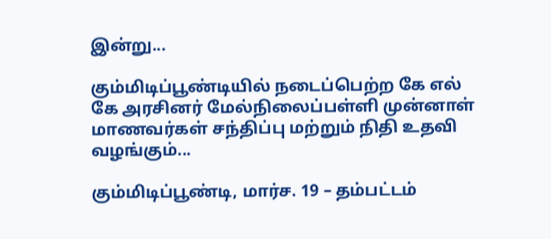இன்று...

கும்மிடிப்பூண்டியில் நடைப்பெற்ற கே எல் கே அரசினர் மேல்நிலைப்பள்ளி முன்னாள் மாணவர்கள் சந்திப்பு மற்றும் நிதி உதவி வழங்கும்...

கும்மிடிப்பூண்டி, மார்ச. 19 – தம்பட்டம்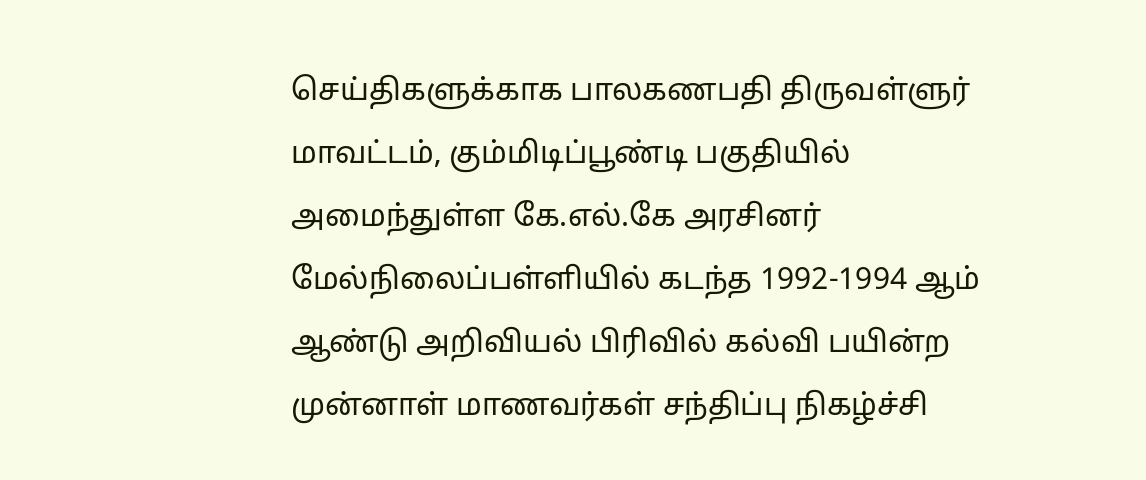செய்திகளுக்காக பாலகணபதி திருவள்ளுர் மாவட்டம், கும்மிடிப்பூண்டி பகுதியில் அமைந்துள்ள கே.எல்.கே அரசினர் மேல்நிலைப்பள்ளியில் கடந்த 1992-1994 ஆம் ஆண்டு அறிவியல் பிரிவில் கல்வி பயின்ற முன்னாள் மாணவர்கள் சந்திப்பு நிகழ்ச்சி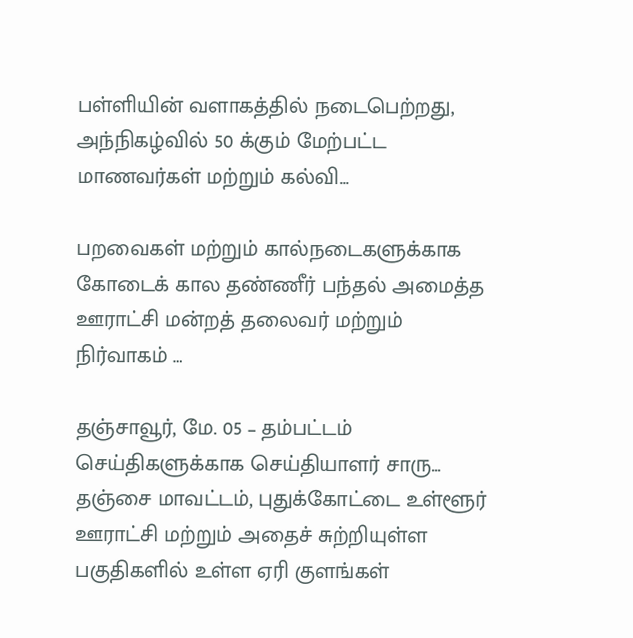பள்ளியின் வளாகத்தில் நடைபெற்றது, அந்நிகழ்வில் 50 க்கும் மேற்பட்ட மாணவர்கள் மற்றும் கல்வி...

பறவைகள் மற்றும் கால்நடைகளுக்காக கோடைக் கால தண்ணீர் பந்தல் அமைத்த ஊராட்சி மன்றத் தலைவர் மற்றும் நிர்வாகம் …

தஞ்சாவூர், மே. 05 – தம்பட்டம் செய்திகளுக்காக செய்தியாளர் சாரு... தஞ்சை மாவட்டம், புதுக்கோட்டை உள்ளூர் ஊராட்சி மற்றும் அதைச் சுற்றியுள்ள பகுதிகளில் உள்ள ஏரி குளங்கள்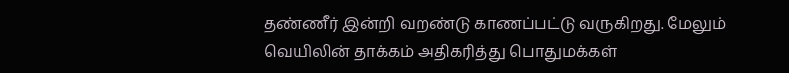தண்ணீர் இன்றி வறண்டு காணப்பட்டு வருகிறது. மேலும் வெயிலின் தாக்கம் அதிகரித்து பொதுமக்கள்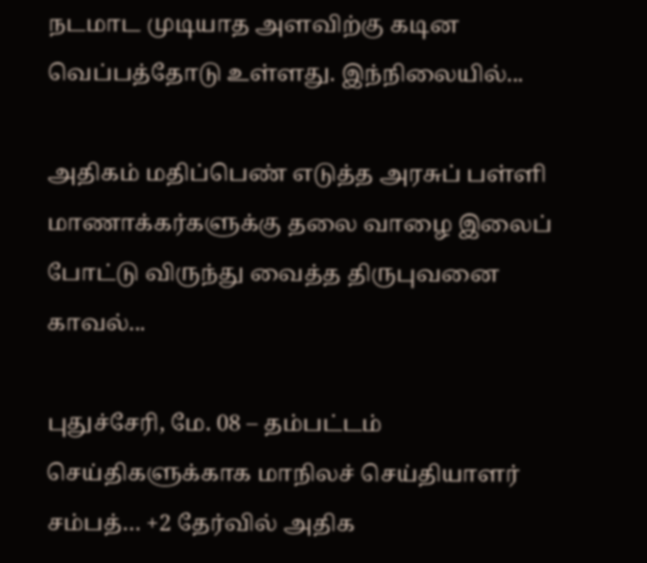நடமாட முடியாத அளவிற்கு கடின வெப்பத்தோடு உள்ளது. இந்நிலையில்...

அதிகம் மதிப்பெண் எடுத்த அரசுப் பள்ளி மாணாக்கர்களுக்கு தலை வாழை இலைப் போட்டு விருந்து வைத்த திருபுவனை காவல்...

புதுச்சேரி, மே. 08 – தம்பட்டம் செய்திகளுக்காக மாநிலச் செய்தியாளர் சம்பத்… +2 தேர்வில் அதிக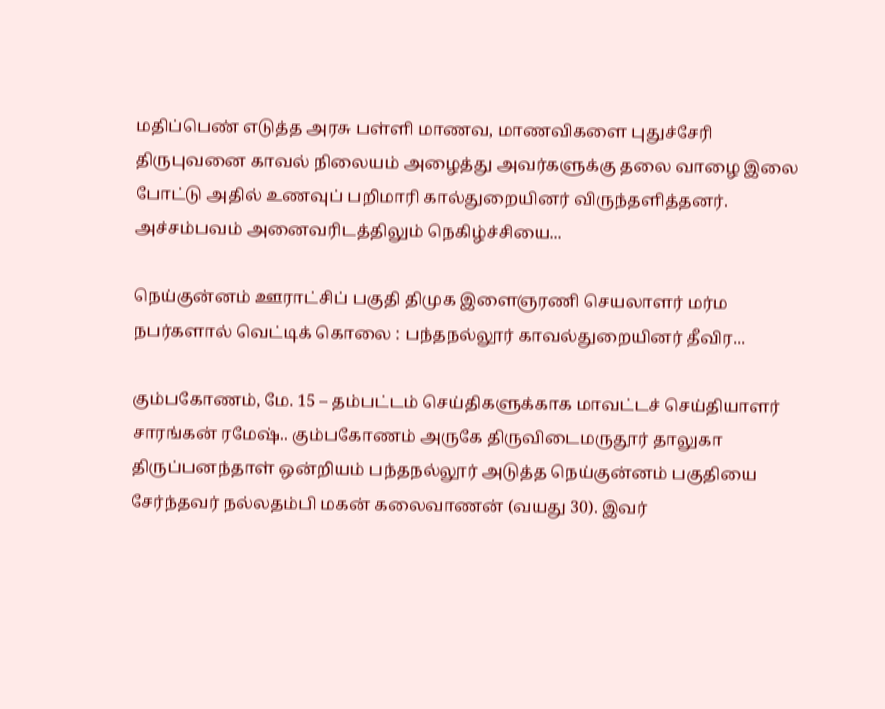மதிப்பெண் எடுத்த அரசு பள்ளி மாணவ, மாணவிகளை புதுச்சேரி திருபுவனை காவல் நிலையம் அழைத்து அவர்களுக்கு தலை வாழை இலை போட்டு அதில் உணவுப் பறிமாரி கால்துறையினர் விருந்தளித்தனர். அச்சம்பவம் அனைவரிடத்திலும் நெகிழ்ச்சியை...

நெய்குன்னம் ஊராட்சிப் பகுதி திமுக இளைஞரணி செயலாளர் மர்ம நபர்களால் வெட்டிக் கொலை : பந்தநல்லூர் காவல்துறையினர் தீவிர...

கும்பகோணம், மே. 15 – தம்பட்டம் செய்திகளுக்காக மாவட்டச் செய்தியாளர் சாரங்கன் ரமேஷ்.. கும்பகோணம் அருகே திருவிடைமருதூர் தாலுகா திருப்பனந்தாள் ஒன்றியம் பந்தநல்லூர் அடுத்த நெய்குன்னம் பகுதியை சேர்ந்தவர் நல்லதம்பி மகன் கலைவாணன் (வயது 30). இவர்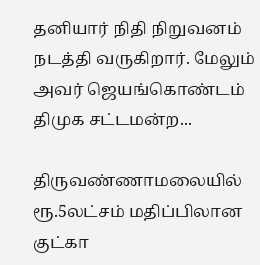தனியார் நிதி நிறுவனம் நடத்தி வருகிறார். மேலும் அவர் ஜெயங்கொண்டம் திமுக சட்டமன்ற...

திருவண்ணாமலையில் ரூ.5லட்சம் மதிப்பிலான குட்கா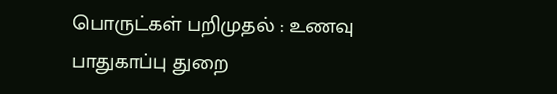பொருட்கள் பறிமுதல் : உணவு பாதுகாப்பு துறை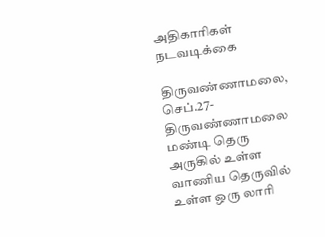அதிகாரிகள் நடவடிக்கை

திருவண்ணாமலை, செப்.27- திருவண்ணாமலை மண்டி தெரு அருகில் உள்ள வாணிய தெருவில் உள்ள ஒரு லாரி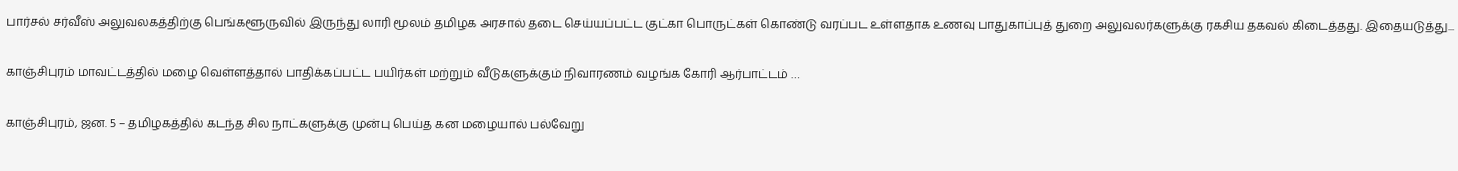பார்சல் சர்வீஸ் அலுவலகத்திற்கு பெங்களூருவில் இருந்து லாரி மூலம் தமிழக அரசால் தடை செய்யப்பட்ட குட்கா பொருட்கள் கொண்டு வரப்பட உள்ளதாக உணவு பாதுகாப்புத் துறை அலுவலர்களுக்கு ரகசிய தகவல் கிடைத்தது. இதையடுத்து...

காஞ்சிபுரம் மாவட்டத்தில் மழை வெள்ளத்தால் பாதிக்கப்பட்ட பயிர்கள் மற்றும் வீடுகளுக்கும் நிவாரணம் வழங்க கோரி ஆர்பாட்டம் …

காஞ்சிபுரம், ஜன. 5 – தமிழகத்தில் கடந்த சில நாட்களுக்கு முன்பு பெய்த கன மழையால் பல்வேறு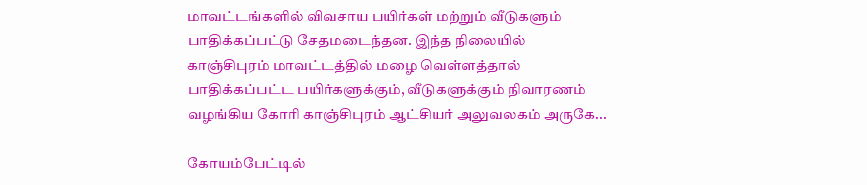மாவட்டங்களில் விவசாய பயிர்கள் மற்றும் வீடுகளும் பாதிக்கப்பட்டு சேதமடைந்தன. இந்த நிலையில் காஞ்சிபுரம் மாவட்டத்தில் மழை வெள்ளத்தால் பாதிக்கப்பட்ட பயிர்களுக்கும், வீடுகளுக்கும் நிவாரணம் வழங்கிய கோரி காஞ்சிபுரம் ஆட்சியர் அலுவலகம் அருகே...

கோயம்பேட்டில்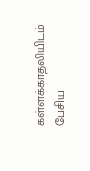கள்ளக்காதலியிடம் பேசிய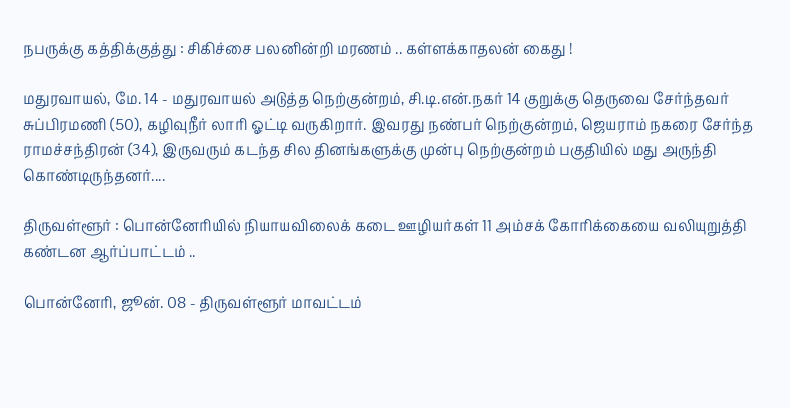நபருக்கு கத்திக்குத்து : சிகிச்சை பலனின்றி மரணம் .. கள்ளக்காதலன் கைது !

மதுரவாயல், மே. 14 - மதுரவாயல் அடுத்த நெற்குன்றம், சி.டி.என்.நகர் 14 குறுக்கு தெருவை சேர்ந்தவர் சுப்பிரமணி (50), கழிவுநீர் லாரி ஓட்டி வருகிறார். இவரது நண்பர் நெற்குன்றம், ஜெயராம் நகரை சேர்ந்த ராமச்சந்திரன் (34), இருவரும் கடந்த சில தினங்களுக்கு முன்பு நெற்குன்றம் பகுதியில் மது அருந்தி கொண்டிருந்தனர்....

திருவள்ளூர் : பொன்னேரியில் நியாயவிலைக் கடை ஊழியர்கள் 11 அம்சக் கோரிக்கையை வலியுறுத்தி கண்டன ஆர்ப்பாட்டம் ..

பொன்னேரி, ஜூன். 08 - திருவள்ளூர் மாவட்டம்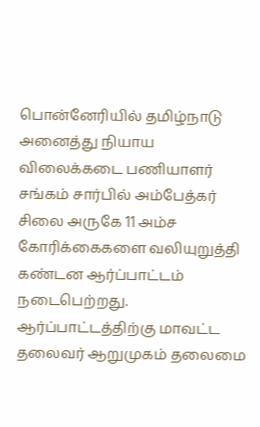பொன்னேரியில் தமிழ்நாடு அனைத்து நியாய விலைக்கடை பணியாளர் சங்கம் சார்பில் அம்பேத்கர் சிலை அருகே 11 அம்ச கோரிக்கைகளை வலியுறுத்தி கண்டன ஆர்ப்பாட்டம் நடைபெற்றது. ஆர்ப்பாட்டத்திற்கு மாவட்ட தலைவர் ஆறுமுகம் தலைமை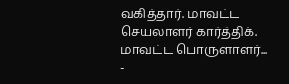வகித்தார். மாவட்ட செயலாளர் கார்த்திக். மாவட்ட பொருளாளர்...
-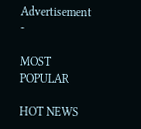Advertisement -

MOST POPULAR

HOT NEWS